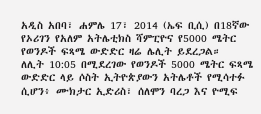አዲስ አበባ፣ ሐምሌ 17፣ 2014 (ኤፍ ቢሲ) በ18ኛው የኦሪገን የአለም አትሌቲክስ ሻምፒዮና የ5000 ሜትር የወንዶች ፍጻሜ ውድድር ዛሬ ሌሊት ይደረጋል።
ለሊት 10:05 በሚደረገው የወንዶች 5000 ሜትር ፍጻሜ ውድድር ላይ ሶስት ኢትዮጵያውን አትሌቶች የሚሳተፉ ሲሆን፥ ሙክታር ኢድሪስ፣ ሰለሞን ባረጋ እና ዮሚፍ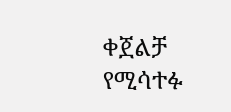ቀጀልቻ የሚሳተፉ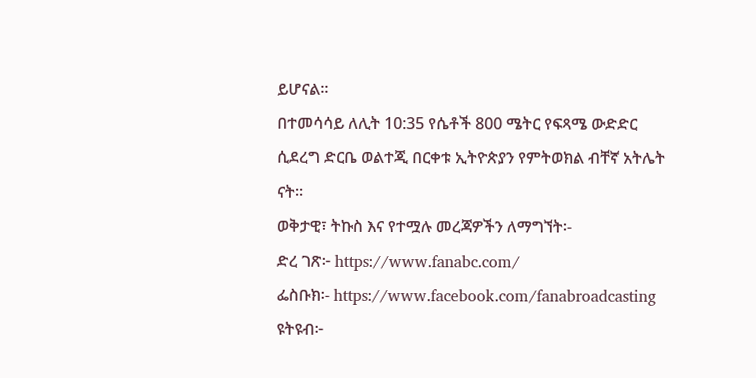ይሆናል።
በተመሳሳይ ለሊት 10:35 የሴቶች 800 ሜትር የፍጻሜ ውድድር ሲደረግ ድርቤ ወልተጂ በርቀቱ ኢትዮጵያን የምትወክል ብቸኛ አትሌት ናት።
ወቅታዊ፣ ትኩስ እና የተሟሉ መረጃዎችን ለማግኘት፡-
ድረ ገጽ፦ https://www.fanabc.com/
ፌስቡክ፡- https://www.facebook.com/fanabroadcasting
ዩትዩብ፦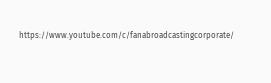https://www.youtube.com/c/fanabroadcastingcorporate/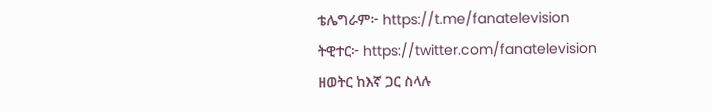ቴሌግራም፦ https://t.me/fanatelevision
ትዊተር፦ https://twitter.com/fanatelevision
ዘወትር ከእኛ ጋር ስላሉ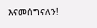እናመሰግናለን!